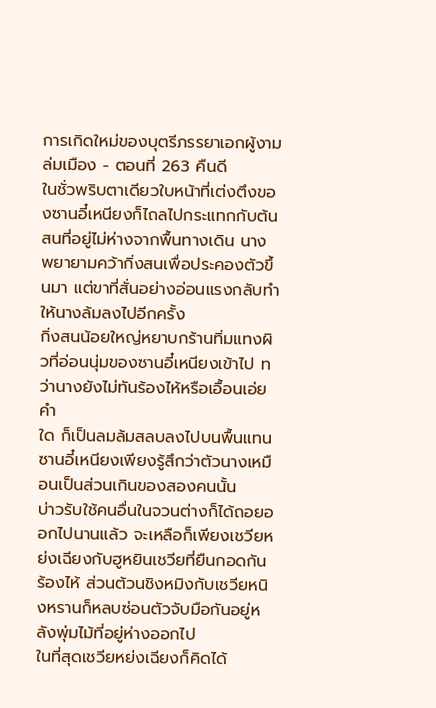การเกิดใหม่ของบุตรีภรรยาเอกผู้งามล่มเมือง - ตอนที่ 263 คืนดี
ในชั่วพริบตาเดียวใบหน้าที่เต่งตึงของซานอี๋เหนียงก็ไถลไปกระแทกกับต้นสนที่อยู่ไม่ห่างจากพื้นทางเดิน นาง
พยายามคว้ากิ่งสนเพื่อประคองตัวขึ้นมา แต่ขาที่สั่นอย่างอ่อนแรงกลับทำให้นางล้มลงไปอีกครั้ง
กิ่งสนน้อยใหญ่หยาบกร้านทิ่มแทงผิวที่อ่อนนุ่มของซานอี๋เหนียงเข้าไป ทว่านางยังไม่ทันร้องไห้หรือเอื้อนเอ่ยคำ
ใด ก็เป็นลมล้มสลบลงไปบนพื้นแทน
ซานอี๋เหนียงเพียงรู้สึกว่าตัวนางเหมือนเป็นส่วนเกินของสองคนนั้น
บ่าวรับใช้คนอื่นในจวนต่างก็ได้ถอยออกไปนานแล้ว จะเหลือก็เพียงเชวียหย่งเฉียงกับฮูหยินเชวียที่ยืนกอดกัน
ร้องไห้ ส่วนต้วนชิงหมิงกับเชวียหนิงหรานก็หลบซ่อนตัวจับมือกันอยู่หลังพุ่มไม้ที่อยู่ห่างออกไป
ในที่สุดเชวียหย่งเฉียงก็คิดได้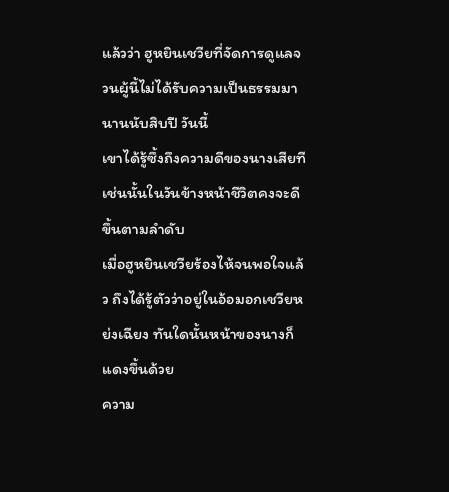แล้วว่า ฮูหยินเชวียที่จัดการดูแลจวนผู้นี้ไม่ได้รับความเป็นธรรมมานานนับสิบปี วันนี้
เขาได้รู้ซึ้งถึงความดีของนางเสียที เช่นนั้นในวันข้างหน้าชีวิตคงจะดีขึ้นตามลำดับ
เมื่อฮูหยินเชวียร้องไห้จนพอใจแล้ว ถึงได้รู้ตัวว่าอยู่ในอ้อมอกเชวียหย่งเฉียง ทันใดนั้นหน้าของนางก็แดงขึ้นด้วย
ความ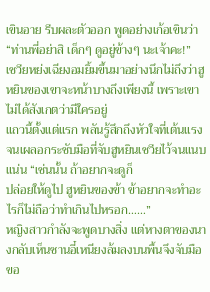เขินอาย รีบผละตัวออก พูดอย่างเก้อเขินว่า “ท่านพี่อย่าสิ เด็กๆ ดูอยู่ข้างๆ นะเจ้าคะ!”
เชวียหย่งเฉียงอมยิ้มขึ้นมาอย่างนึกไม่ถึงว่าฮูหยินของเขาจะหน้าบางถึงเพียงนี้ เพราะเขาไม่ได้สังเกตว่ามีใครอยู่
แถวนี้ตั้งแต่แรก พลันรู้สึกถึงหัวใจที่เต้นแรงจนเผลอกระชับมือที่จับฮูหยินเชวียไว้จนแนบแน่น “เช่นนั้น ถ้าอยากจะดูก็
ปล่อยให้ดูไป ฮูหยินของข้า ข้าอยากจะทำอะไรก็ไม่ถือว่าทำเกินไปหรอก……”
หญิงสาวกำลังจะพูดบางสิ่ง แต่หางตาของนางกลับเห็นซานอี๋เหนียงล้มลงบนพื้นจึงจับมือขอ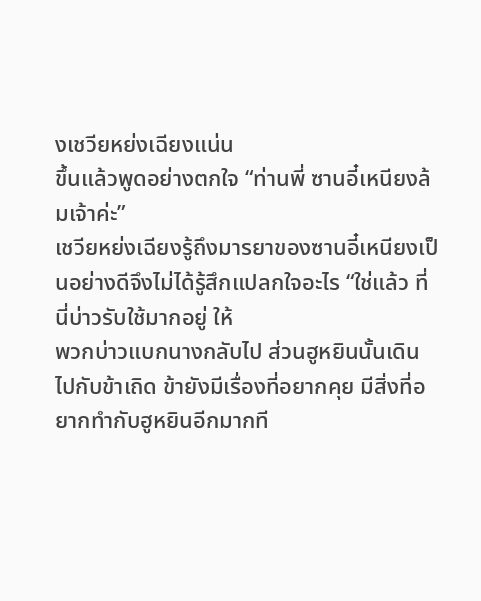งเชวียหย่งเฉียงแน่น
ขึ้นแล้วพูดอย่างตกใจ “ท่านพี่ ซานอี๋เหนียงล้มเจ้าค่ะ”
เชวียหย่งเฉียงรู้ถึงมารยาของซานอี๋เหนียงเป็นอย่างดีจึงไม่ได้รู้สึกแปลกใจอะไร “ใช่แล้ว ที่นี่บ่าวรับใช้มากอยู่ ให้
พวกบ่าวแบกนางกลับไป ส่วนฮูหยินนั้นเดินไปกับข้าเถิด ข้ายังมีเรื่องที่อยากคุย มีสิ่งที่อยากทำกับฮูหยินอีกมากที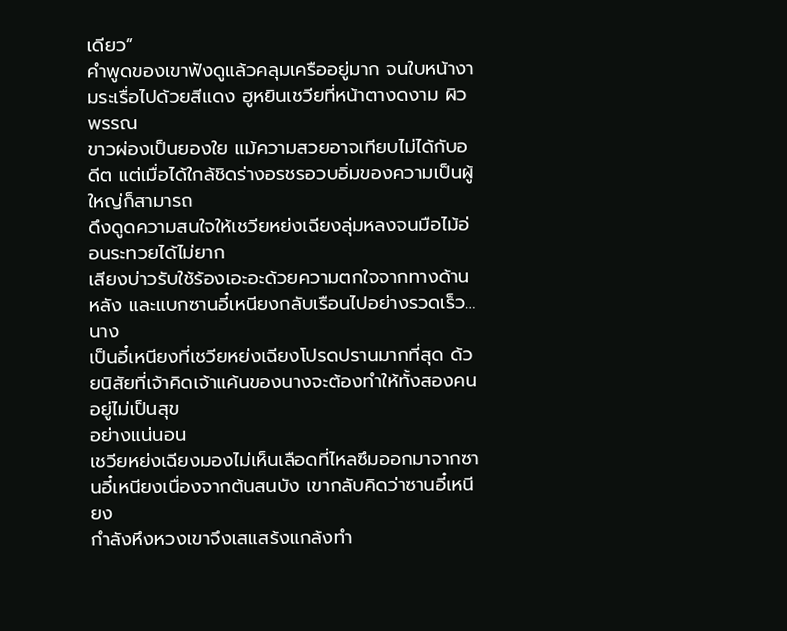เดียว”
คำพูดของเขาฟังดูแล้วคลุมเครืออยู่มาก จนใบหน้างามระเรื่อไปด้วยสีแดง ฮูหยินเชวียที่หน้าตางดงาม ผิวพรรณ
ขาวผ่องเป็นยองใย แม้ความสวยอาจเทียบไม่ได้กับอดีต แต่เมื่อได้ใกล้ชิดร่างอรชรอวบอิ่มของความเป็นผู้ใหญ่ก็สามารถ
ดึงดูดความสนใจให้เชวียหย่งเฉียงลุ่มหลงจนมือไม้อ่อนระทวยได้ไม่ยาก
เสียงบ่าวรับใช้ร้องเอะอะด้วยความตกใจจากทางด้านหลัง และแบกซานอี๋เหนียงกลับเรือนไปอย่างรวดเร็ว… นาง
เป็นอี๋เหนียงที่เชวียหย่งเฉียงโปรดปรานมากที่สุด ด้วยนิสัยที่เจ้าคิดเจ้าแค้นของนางจะต้องทำให้ทั้งสองคนอยู่ไม่เป็นสุข
อย่างแน่นอน
เชวียหย่งเฉียงมองไม่เห็นเลือดที่ไหลซึมออกมาจากซานอี๋เหนียงเนื่องจากต้นสนบัง เขากลับคิดว่าซานอี๋เหนียง
กำลังหึงหวงเขาจึงเสแสร้งแกล้งทำ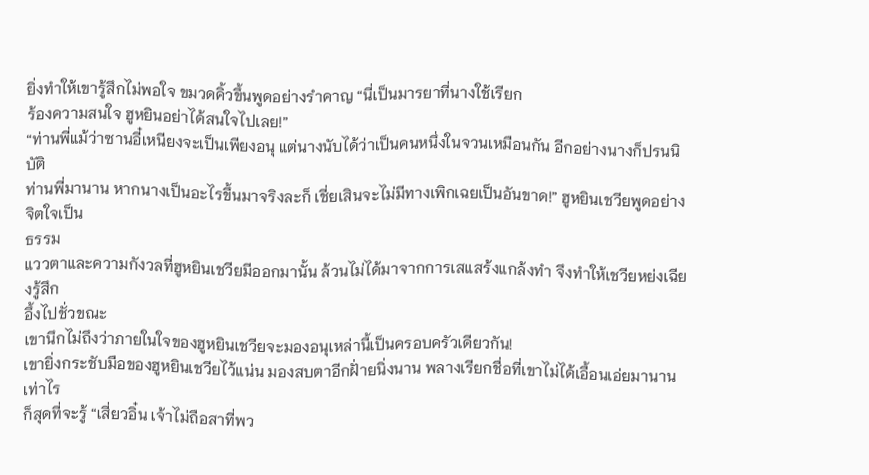ยิ่งทำให้เขารู้สึกไม่พอใจ ขมวดคิ้วขึ้นพูดอย่างรำคาญ “นี่เป็นมารยาที่นางใช้เรียก
ร้องความสนใจ ฮูหยินอย่าได้สนใจไปเลย!”
“ท่านพี่แม้ว่าซานอี๋เหนียงจะเป็นเพียงอนุ แต่นางนับได้ว่าเป็นคนหนึ่งในจวนเหมือนกัน อีกอย่างนางก็ปรนนิบัติ
ท่านพี่มานาน หากนางเป็นอะไรขึ้นมาจริงละก็ เชี่ยเสินจะไม่มีทางเพิกเฉยเป็นอันขาด!” ฮูหยินเชวียพูดอย่างจิตใจเป็น
ธรรม
แววตาและความกังวลที่ฮูหยินเชวียมีออกมานั้น ล้วนไม่ได้มาจากการเสแสร้งแกล้งทำ จึงทำให้เชวียหย่งเฉียงรู้สึก
อึ้งไปชั่วขณะ
เขานึกไม่ถึงว่าภายในใจของฮูหยินเชวียจะมองอนุเหล่านี้เป็นครอบครัวเดียวกัน!
เขายิ่งกระชับมือของฮูหยินเชวียไว้แน่น มองสบตาอีกฝั่ายนิ่งนาน พลางเรียกชื่อที่เขาไม่ได้เอื้อนเอ่ยมานานเท่าไร
ก็สุดที่จะรู้ “เสี่ยวอิ๋น เจ้าไม่ถือสาที่พว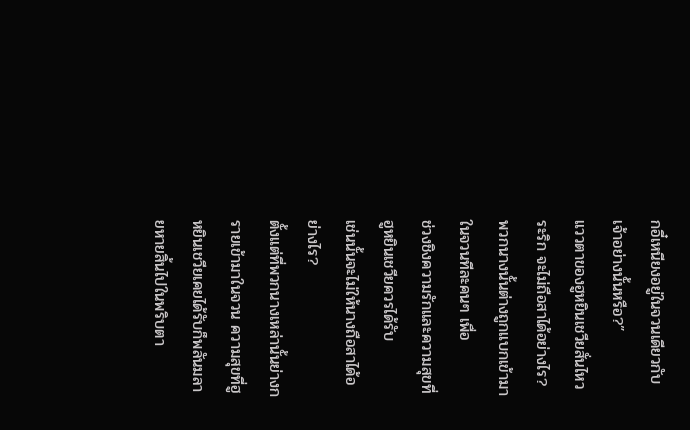กอี๋เหนียงอยู่ในจวนเดียวกับเจ้าอย่างนั้นหรือ?”
แววตาของฮูหยินเชวียสั่นไหวระริก จะไม่ถือสาได้อย่างไร? พวกนางนั้นต่างถูกแบกเข้ามาในจวนทีละคนๆ เพื่อ
ช่วงชิงความรักและความสุขที่ฮูหยินเชวียควรได้รับ
เช่นนั้นจะไม่ให้นางถือสาได้อย่างไร?
ตั้งแต่ที่พวกนางเหล่านั้นย่างกรายเข้ามาในจวน ความสุขที่ฮูหยินเชวียเคยได้รับก็พลันมลายหายสิ้นไปในพริบตา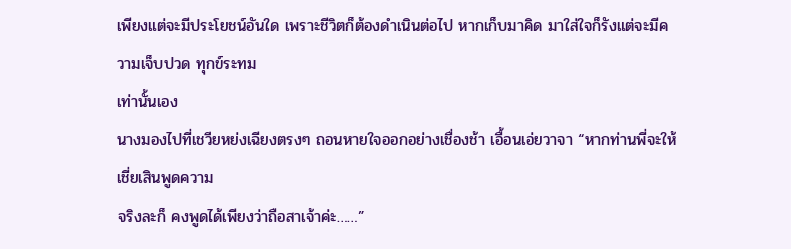เพียงแต่จะมีประโยชน์อันใด เพราะชีวิตก็ต้องดำเนินต่อไป หากเก็บมาคิด มาใส่ใจก็รังแต่จะมีความเจ็บปวด ทุกข์ระทม
เท่านั้นเอง
นางมองไปที่เชวียหย่งเฉียงตรงๆ ถอนหายใจออกอย่างเชื่องช้า เอื้อนเอ่ยวาจา “หากท่านพี่จะให้เชี่ยเสินพูดความ
จริงละก็ คงพูดได้เพียงว่าถือสาเจ้าค่ะ……”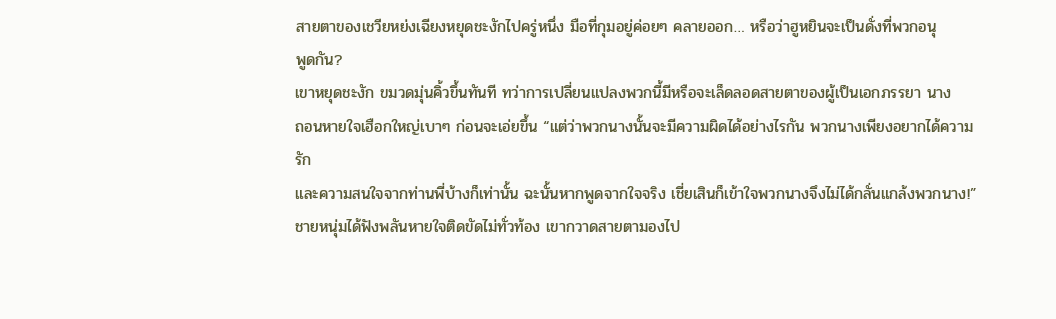สายตาของเชวียหย่งเฉียงหยุดชะงักไปครู่หนึ่ง มือที่กุมอยู่ค่อยๆ คลายออก… หรือว่าฮูหยินจะเป็นดั่งที่พวกอนุ
พูดกัน?
เขาหยุดชะงัก ขมวดมุ่นคิ้วขึ้นทันที ทว่าการเปลี่ยนแปลงพวกนี้มีหรือจะเล็ดลอดสายตาของผู้เป็นเอกภรรยา นาง
ถอนหายใจเฮือกใหญ่เบาๆ ก่อนจะเอ่ยขึ้น “แต่ว่าพวกนางนั้นจะมีความผิดได้อย่างไรกัน พวกนางเพียงอยากได้ความรัก
และความสนใจจากท่านพี่บ้างก็เท่านั้น ฉะนั้นหากพูดจากใจจริง เชี่ยเสินก็เข้าใจพวกนางจึงไม่ได้กลั่นแกล้งพวกนาง!”
ชายหนุ่มได้ฟังพลันหายใจติดขัดไม่ทั่วท้อง เขากวาดสายตามองไป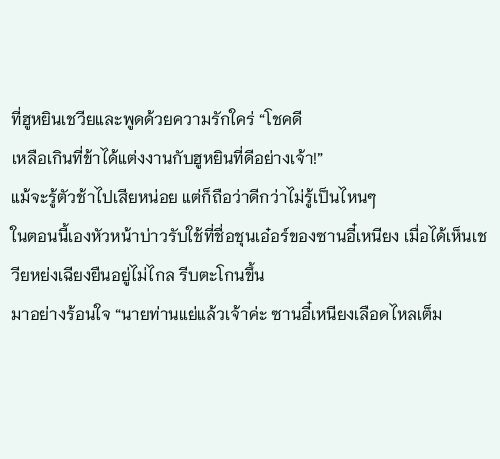ที่ฮูหยินเชวียและพูดด้วยความรักใคร่ “โชคดี
เหลือเกินที่ข้าได้แต่งงานกับฮูหยินที่ดีอย่างเจ้า!”
แม้จะรู้ตัวช้าไปเสียหน่อย แต่ก็ถือว่าดีกว่าไม่รู้เป็นไหนๆ
ในตอนนี้เองหัวหน้าบ่าวรับใช้ที่ชื่อชุนเอ๋อร์ของซานอี๋เหนียง เมื่อได้เห็นเชวียหย่งเฉียงยืนอยู่ไม่ไกล รีบตะโกนขึ้น
มาอย่างร้อนใจ “นายท่านแย่แล้วเจ้าค่ะ ซานอี๋เหนียงเลือดไหลเต็ม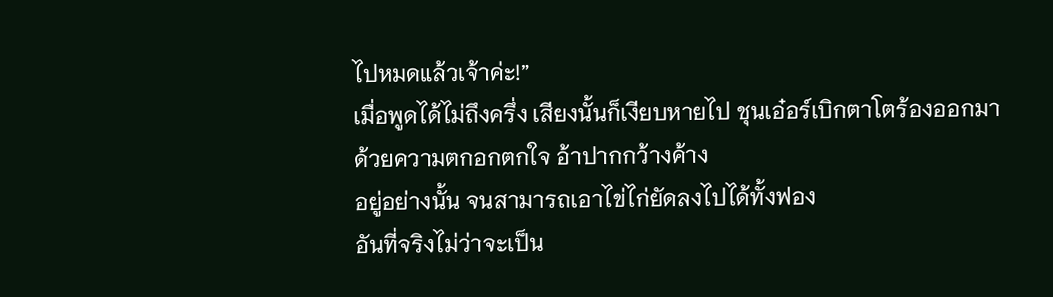ไปหมดแล้วเจ้าค่ะ!”
เมื่อพูดได้ไม่ถึงครึ่ง เสียงนั้นก็เงียบหายไป ชุนเอ๋อร์เบิกตาโตร้องออกมาด้วยความตกอกตกใจ อ้าปากกว้างค้าง
อยู่อย่างนั้น จนสามารถเอาไข่ไก่ยัดลงไปได้ทั้งฟอง
อันที่จริงไม่ว่าจะเป็น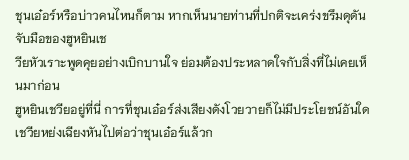ชุนเอ๋อร์หรือบ่าวคนไหนก็ตาม หากเห็นนายท่านที่ปกติจะเคร่งขรึมดุดัน จับมือของฮูหยินเช
วียหัวเราะพูดคุยอย่างเบิกบานใจ ย่อมต้องประหลาดใจกับสิ่งที่ไม่เคยเห็นมาก่อน
ฮูหยินเชวียอยู่ที่นี่ การที่ชุนเอ๋อร์ส่งเสียงดังโวยวายก็ไม่มีประโยชน์อันใด
เชวียหย่งเฉียงหันไปต่อว่าชุนเอ๋อร์แล้วก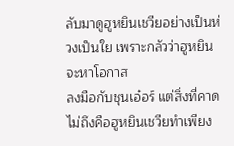ลับมาดูฮูหยินเชวียอย่างเป็นห่วงเป็นใย เพราะกลัวว่าฮูหยินจะหาโอกาส
ลงมือกับชุนเอ๋อร์ แต่สิ่งที่คาดไม่ถึงคือฮูหยินเชวียทำเพียง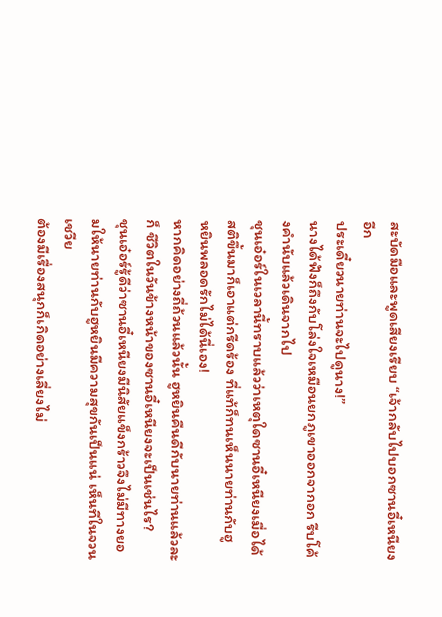สะบัดมือและพูดเสียงเรียบ “เจ้ากลับไปบอกซานอี๋เหนียง อีก
ประเดี๋ยวนายท่านจะไปดูนาง!”
นางได้ฟังก็ถึงกับโล่งใจเหมือนยกภูเขาออกจากอก รีบโค้งคำนับแล้วเดินจากไป
ชุนเอ๋อร์ในเวลานี้ทราบแล้วว่าเหตุใดซานอี๋เหนียงเมื่อได้สติขึ้นมาก็เอาแต่กรีดร้อง ที่แท้ก็ทนเห็นนายท่านกับฮู
หยินพลอดรักไม่ได้นี่เอง!
หากคิดอย่างถี่ถ้วนแล้วนั้น ฮูหยินคืนดีกับนายท่านแล้วละก็ ชีวิตในวันข้างหน้าของซานอี๋เหนียงจะเป็นเช่นไร?
ชุนเอ๋อร์รู้ดีว่าซานอี๋เหนียงมีนิสัยแข็งกร้าวจึงไม่มีทางยอมให้นายท่านกับฮูหยินมีความสุขกันเป็นแน่ เห็นทีในจวนเชวีย
ต้องมีเรื่องสนุกก็เกิดอย่างเลี่ยงไม่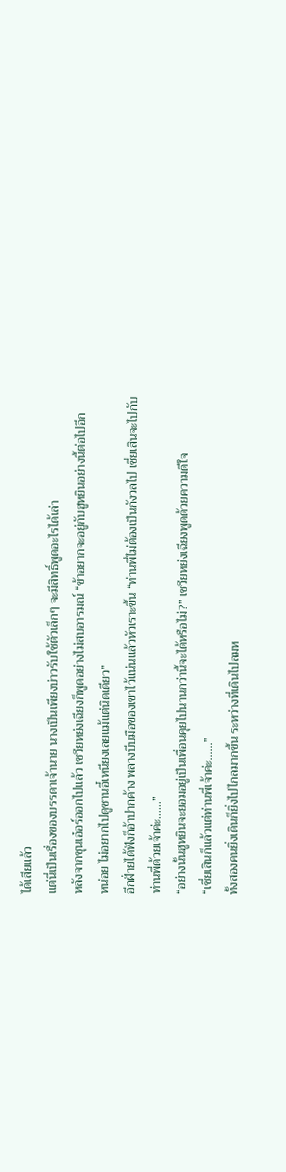ได้เสียแล้ว
แต่นี่เป็นเรื่องของบรรดาเจ้านาย นางเป็นเพียงบ่าวรับใช้ตัวเล็กๆ จะมีสิทธิ์พูดอะไรได้เล่า
หลังจากชุนเอ๋อร์ออกไปแล้ว เชวียหย่งเฉียงก็พูดอย่างไม่สบอารมณ์ “ข้าอยากจะอยู่กับฮูหยินอย่างนี้ต่อไปอีก
หน่อย ไม่อยากไปดูซานอี๋เหนียงเลยแม้แต่นิดเดียว”
อีกฝั่ายได้ฟังก็อ้าปากค้าง พลางบีบมือของเขาไว้แน่นแล้วหัวเราะขึ้น “ท่านพี่ไม่ต้องเป็นกังวลไป เชี่ยเสินจะไปกับ
ท่านพี่ด้วยเจ้าค่ะ……”
“อย่างนั้นฮูหยินจะยอมอยู่เป็นเพื่อนคุยไปนานกว่านี้จะได้หรือไม่?” เชวียหย่งเฉียงพูดด้วยความดีใจ
“เชี่ยเสินก็แล้วแต่ท่านพี่เจ้าค่ะ……”
ทั้งสองคนยิ่งเดินก็ยิ่งไปไกลมากขึ้น ระหว่างที่เดินไปลมห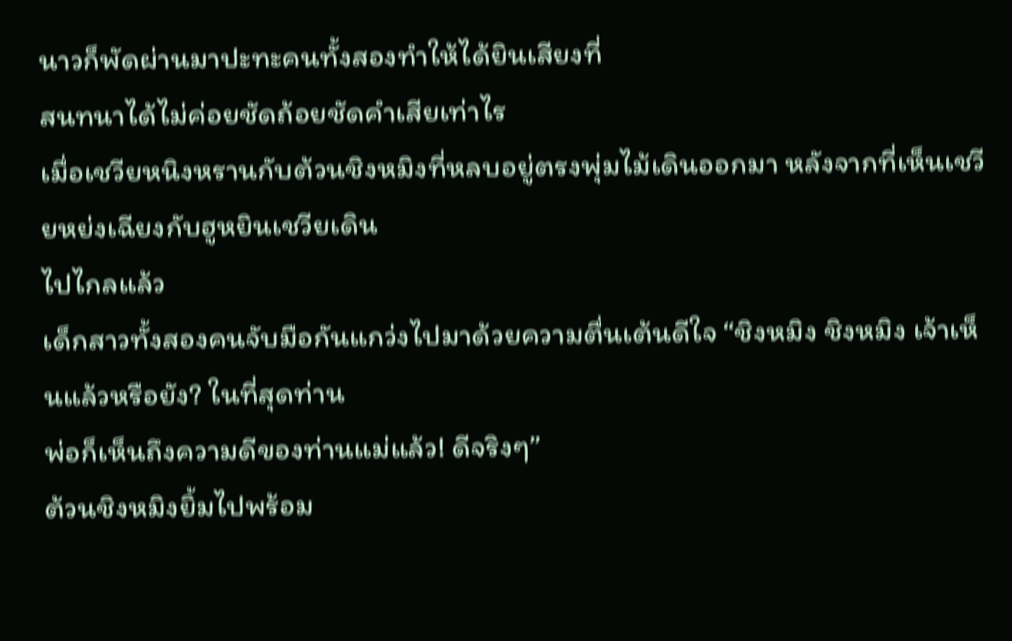นาวก็พัดผ่านมาปะทะคนทั้งสองทำให้ได้ยินเสียงที่
สนทนาได้ไม่ค่อยชัดถ้อยชัดคำเสียเท่าไร
เมื่อเชวียหนิงหรานกับต้วนชิงหมิงที่หลบอยู่ตรงพุ่มไม้เดินออกมา หลังจากที่เห็นเชวียหย่งเฉียงกับฮูหยินเชวียเดิน
ไปไกลแล้ว
เด็กสาวทั้งสองคนจับมือกันแกว่งไปมาด้วยความตื่นเต้นดีใจ “ชิงหมิง ชิงหมิง เจ้าเห็นแล้วหรือยัง? ในที่สุดท่าน
พ่อก็เห็นถึงความดีของท่านแม่แล้ว! ดีจริงๆ”
ต้วนชิงหมิงยิ้มไปพร้อม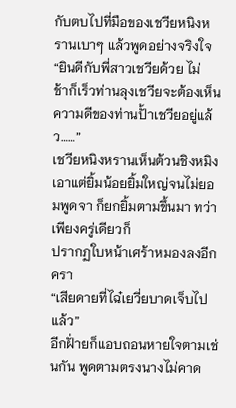กับตบไปที่มือของเชวียหนิงหรานเบาๆ แล้วพูดอย่างจริงใจ “ยินดีกับพี่สาวเชวียด้วย ไม่
ช้าก็เร็วท่านลุงเชวียจะต้องเห็นความดีของท่านปั้าเชวียอยู่แล้ว……”
เชวียหนิงหรานเห็นต้วนชิงหมิงเอาแต่ยิ้มน้อยยิ้มใหญ่จนไม่ยอมพูดจา ก็ยกยิ้มตามขึ้นมา ทว่าเพียงครู่เดียวก็
ปรากฏใบหน้าเศร้าหมองลงอีกครา
“เสียดายที่ไฉ๋เยวี่ยบาดเจ็บไปแล้ว”
อีกฝั่ายก็แอบถอนหายใจตามเช่นกัน พูดตามตรงนางไม่คาด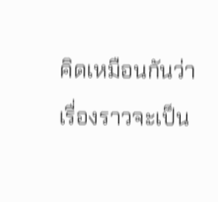คิดเหมือนกันว่าเรื่องราวจะเป็น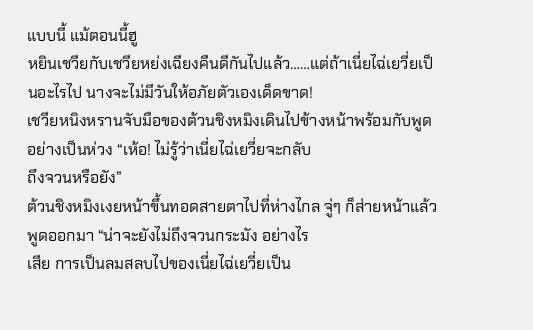แบบนี้ แม้ตอนนี้ฮู
หยินเชวียกับเชวียหย่งเฉียงคืนดีกันไปแล้ว……แต่ถ้าเนี่ยไฉ่เยวี่ยเป็นอะไรไป นางจะไม่มีวันให้อภัยตัวเองเด็ดขาด!
เชวียหนิงหรานจับมือของต้วนชิงหมิงเดินไปข้างหน้าพร้อมกับพูดอย่างเป็นห่วง “เห้อ! ไม่รู้ว่าเนี่ยไฉ่เยวี่ยจะกลับ
ถึงจวนหรือยัง”
ต้วนชิงหมิงเงยหน้าขึ้นทอดสายตาไปที่ห่างไกล จู่ๆ ก็ส่ายหน้าแล้วพูดออกมา “น่าจะยังไม่ถึงจวนกระมัง อย่างไร
เสีย การเป็นลมสลบไปของเนี่ยไฉ่เยวี่ยเป็น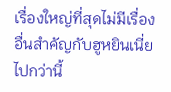เรื่องใหญ่ที่สุดไม่มีเรื่องอื่นสำคัญกับฮูหยินเนี่ยไปกว่านี้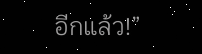อีกแล้ว!”